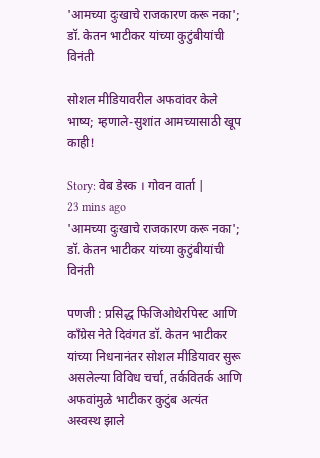'आमच्या दुःखाचे राजकारण करू नका'; डॉ. केतन भाटीकर यांच्या कुटुंबीयांची विनंती

सोशल मीडियावरील अफवांवर केले भाष्य; म्हणाले-सुशांत आमच्यासाठी खूप काही!

Story: वेब डेस्क । गोवन वार्ता |
23 mins ago
'आमच्या दुःखाचे राजकारण करू नका'; डॉ. केतन भाटीकर यांच्या कुटुंबीयांची विनंती

पणजी : प्रसिद्ध फिजिओथेरपिस्ट आणि काँग्रेस नेते दिवंगत डॉ. केतन भाटीकर यांच्या निधनानंतर सोशल मीडियावर सुरू असलेल्या विविध चर्चा, तर्कवितर्क आणि अफवांमुळे भाटीकर कुटुंब अत्यंत अस्वस्थ झाले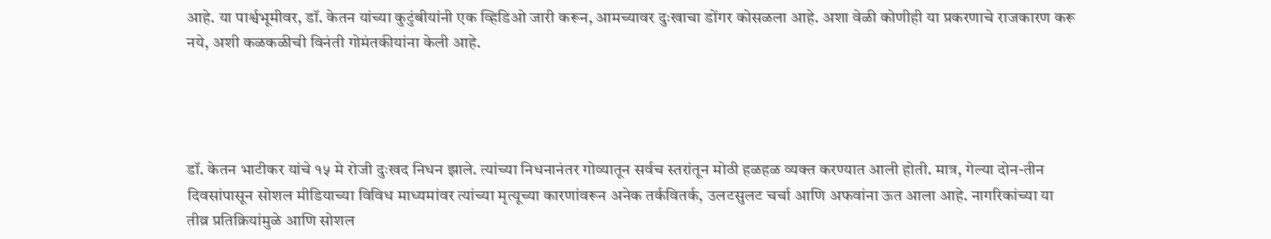आहे. या पार्श्वभूमीवर, डॉ. केतन यांच्या कुटुंबीयांनी एक व्हिडिओ जारी करून, आमच्यावर दुःखाचा डोंगर कोसळला आहे. अशा वेळी कोणीही या प्रकरणाचे राजकारण करू नये, अशी कळकळीची विनंती गोमंतकीयांना केली आहे.




डॉ. केतन भाटीकर यांचे १५ मे रोजी दुःखद निधन झाले. त्यांच्या निधनानंतर गोव्यातून सर्वच स्तरांतून मोठी हळहळ व्यक्त करण्यात आली होती. मात्र, गेल्या दोन-तीन दिवसांपासून सोशल मीडियाच्या विविध माध्यमांवर त्यांच्या मृत्यूच्या कारणांवरून अनेक तर्कवितर्क, उलटसुलट चर्चा आणि अफवांना ऊत आला आहे. नागरिकांच्या या तीव्र प्रतिक्रियांमुळे आणि सोशल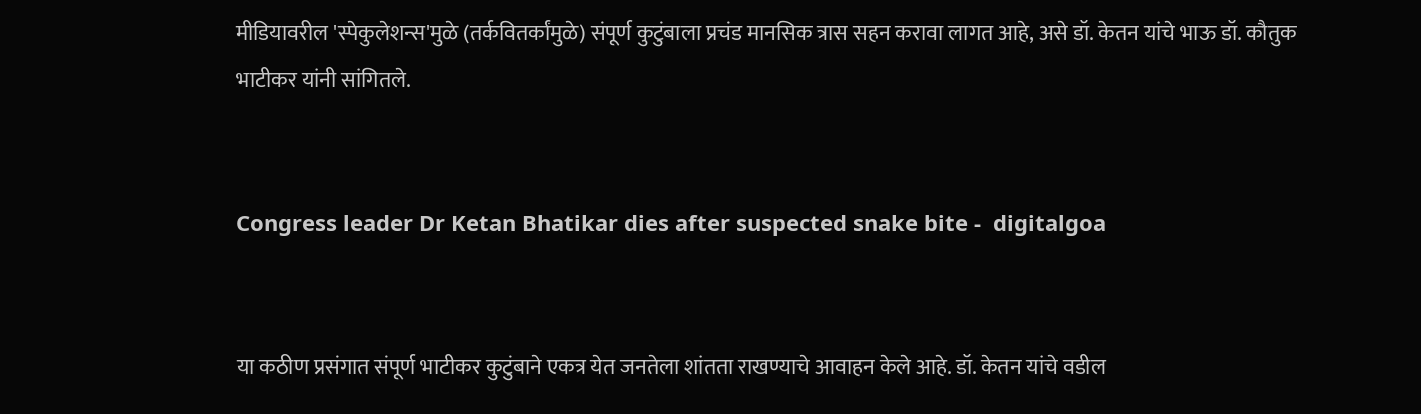मीडियावरील 'स्पेकुलेशन्स'मुळे (तर्कवितर्कांमुळे) संपूर्ण कुटुंबाला प्रचंड मानसिक त्रास सहन करावा लागत आहे, असे डॉ. केतन यांचे भाऊ डॉ. कौतुक भाटीकर यांनी सांगितले.


Congress leader Dr Ketan Bhatikar dies after suspected snake bite -  digitalgoa


या कठीण प्रसंगात संपूर्ण भाटीकर कुटुंबाने एकत्र येत जनतेला शांतता राखण्याचे आवाहन केले आहे. डॉ. केतन यांचे वडील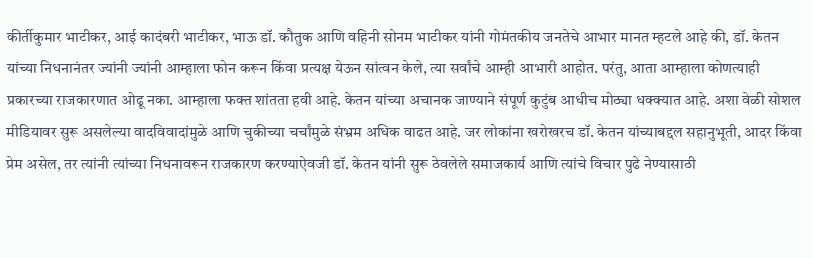कीर्तीकुमार भाटीकर, आई कादंबरी भाटीकर, भाऊ डॉ. कौतुक आणि वहिनी सोनम भाटीकर यांनी गोमंतकीय जनतेचे आभार मानत म्हटले आहे की, डॉ. केतन यांच्या निधनानंतर ज्यांनी ज्यांनी आम्हाला फोन करून किंवा प्रत्यक्ष येऊन सांत्वन केले, त्या सर्वांचे आम्ही आभारी आहोत. परंतु, आता आम्हाला कोणत्याही प्रकारच्या राजकारणात ओढू नका. आम्हाला फक्त शांतता हवी आहे. केतन यांच्या अचानक जाण्याने संपूर्ण कुटुंब आधीच मोठ्या धक्क्यात आहे. अशा वेळी सोशल मीडियावर सुरू असलेल्या वादविवादांमुळे आणि चुकीच्या चर्चांमुळे संभ्रम अधिक वाढत आहे. जर लोकांना खरोखरच डॉ. केतन यांच्याबद्दल सहानुभूती, आदर किंवा प्रेम असेल, तर त्यांनी त्यांच्या निधनावरून राजकारण करण्याऐवजी डॉ. केतन यांनी सुरू ठेवलेले समाजकार्य आणि त्यांचे विचार पुढे नेण्यासाठी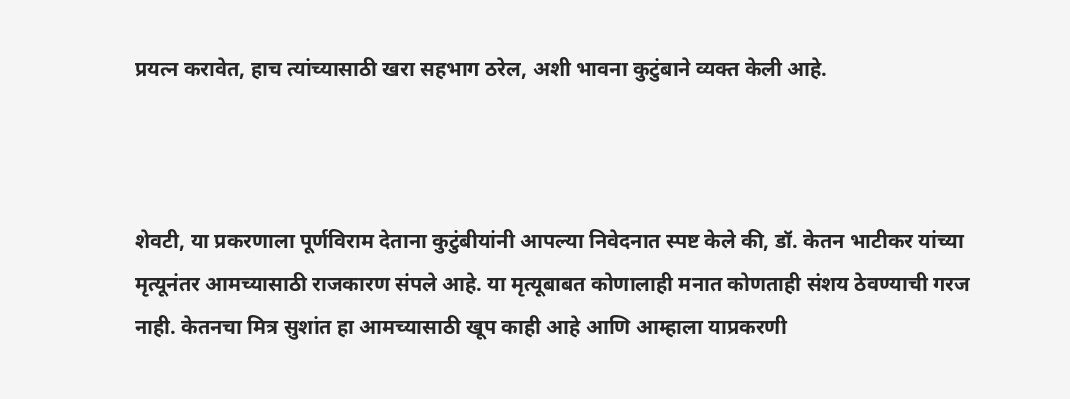प्रयत्न करावेत, हाच त्यांच्यासाठी खरा सहभाग ठरेल, अशी भावना कुटुंबाने व्यक्त केली आहे.



शेवटी, या प्रकरणाला पूर्णविराम देताना कुटुंबीयांनी आपल्या निवेदनात स्पष्ट केले की, डॉ. केतन भाटीकर यांच्या मृत्यूनंतर आमच्यासाठी राजकारण संपले आहे. या मृत्यूबाबत कोणालाही मनात कोणताही संशय ठेवण्याची गरज नाही. केतनचा मित्र सुशांत हा आमच्यासाठी खूप काही आहे आणि आम्हाला याप्रकरणी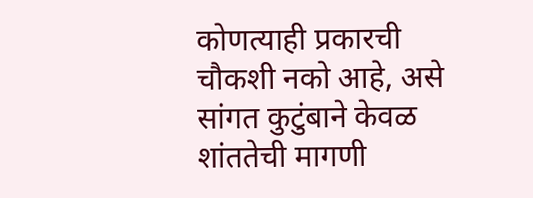कोणत्याही प्रकारची चौकशी नको आहे, असे सांगत कुटुंबाने केवळ शांततेची मागणी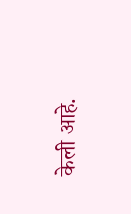केली आहे.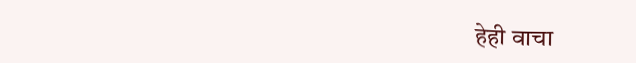हेही वाचा